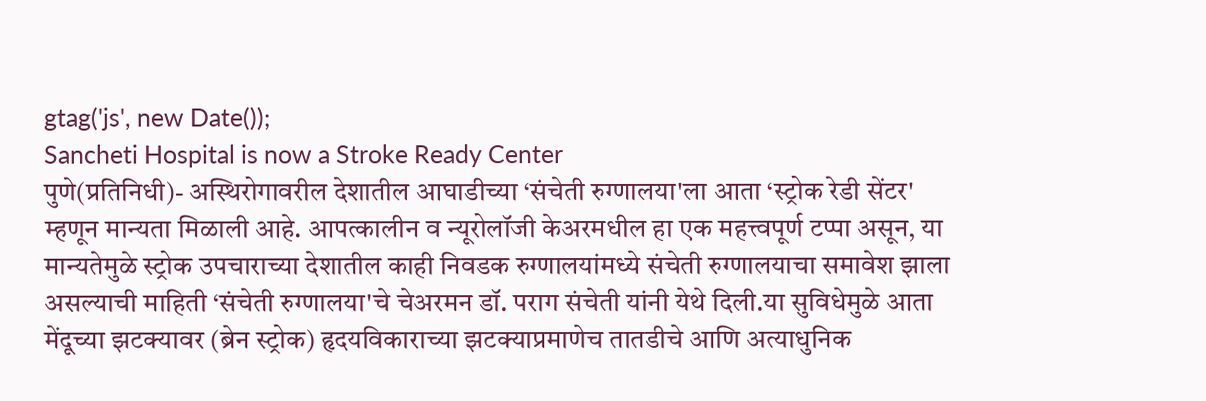gtag('js', new Date());
Sancheti Hospital is now a Stroke Ready Center
पुणे(प्रतिनिधी)- अस्थिरोगावरील देशातील आघाडीच्या ‘संचेती रुग्णालया'ला आता ‘स्ट्रोक रेडी सेंटर' म्हणून मान्यता मिळाली आहे. आपत्कालीन व न्यूरोलॉजी केअरमधील हा एक महत्त्वपूर्ण टप्पा असून, या मान्यतेमुळे स्ट्रोक उपचाराच्या देशातील काही निवडक रुग्णालयांमध्ये संचेती रुग्णालयाचा समावेश झाला असल्याची माहिती ‘संचेती रुग्णालया'चे चेअरमन डॉ. पराग संचेती यांनी येथे दिली.या सुविधेमुळे आता मेंदूच्या झटक्यावर (ब्रेन स्ट्रोक) हृदयविकाराच्या झटक्याप्रमाणेच तातडीचे आणि अत्याधुनिक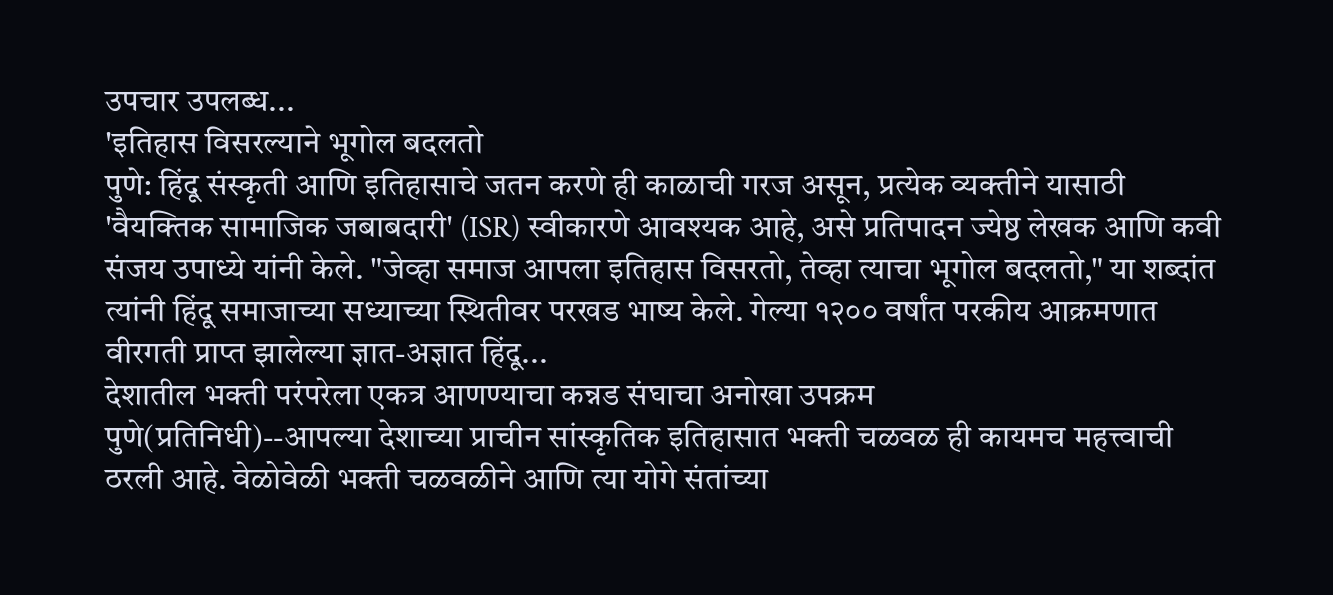उपचार उपलब्ध...
'इतिहास विसरल्याने भूगोल बदलतो
पुणे: हिंदू संस्कृती आणि इतिहासाचे जतन करणे ही काळाची गरज असून, प्रत्येक व्यक्तीने यासाठी 'वैयक्तिक सामाजिक जबाबदारी' (ISR) स्वीकारणे आवश्यक आहे, असे प्रतिपादन ज्येष्ठ लेखक आणि कवी संजय उपाध्ये यांनी केले. "जेव्हा समाज आपला इतिहास विसरतो, तेव्हा त्याचा भूगोल बदलतो," या शब्दांत त्यांनी हिंदू समाजाच्या सध्याच्या स्थितीवर परखड भाष्य केले. गेल्या १२०० वर्षांत परकीय आक्रमणात वीरगती प्राप्त झालेल्या ज्ञात-अज्ञात हिंदू...
देशातील भक्ती परंपरेला एकत्र आणण्याचा कन्नड संघाचा अनोखा उपक्रम
पुणे(प्रतिनिधी)--आपल्या देशाच्या प्राचीन सांस्कृतिक इतिहासात भक्ती चळवळ ही कायमच महत्त्वाची ठरली आहे. वेळोवेळी भक्ती चळवळीने आणि त्या योगे संतांच्या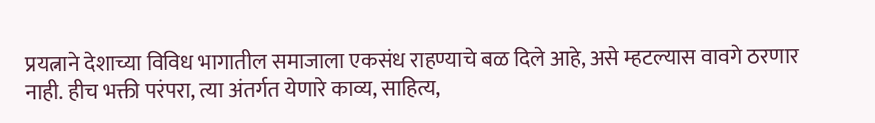प्रयत्नाने देशाच्या विविध भागातील समाजाला एकसंध राहण्याचे बळ दिले आहे, असे म्हटल्यास वावगे ठरणार नाही. हीच भक्ती परंपरा, त्या अंतर्गत येणारे काव्य, साहित्य,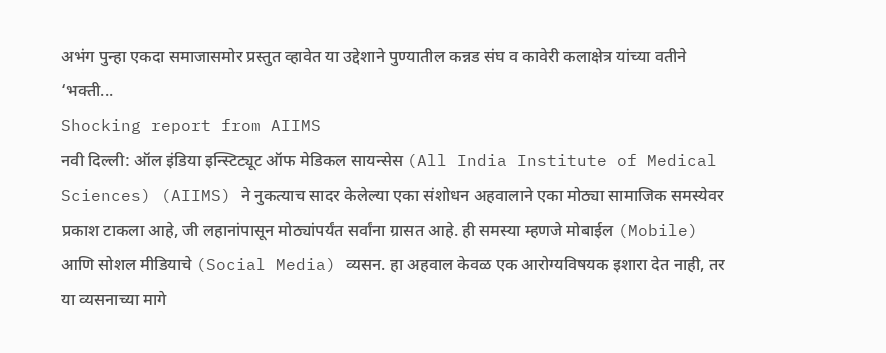अभंग पुन्हा एकदा समाजासमोर प्रस्तुत व्हावेत या उद्देशाने पुण्यातील कन्नड संघ व कावेरी कलाक्षेत्र यांच्या वतीने ‘भक्ती...
Shocking report from AIIMS
नवी दिल्ली: ऑल इंडिया इन्स्टिट्यूट ऑफ मेडिकल सायन्सेस (All India Institute of Medical Sciences) (AIIMS) ने नुकत्याच सादर केलेल्या एका संशोधन अहवालाने एका मोठ्या सामाजिक समस्येवर प्रकाश टाकला आहे, जी लहानांपासून मोठ्यांपर्यंत सर्वांना ग्रासत आहे. ही समस्या म्हणजे मोबाईल (Mobile) आणि सोशल मीडियाचे (Social Media) व्यसन. हा अहवाल केवळ एक आरोग्यविषयक इशारा देत नाही, तर या व्यसनाच्या मागे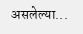असलेल्या...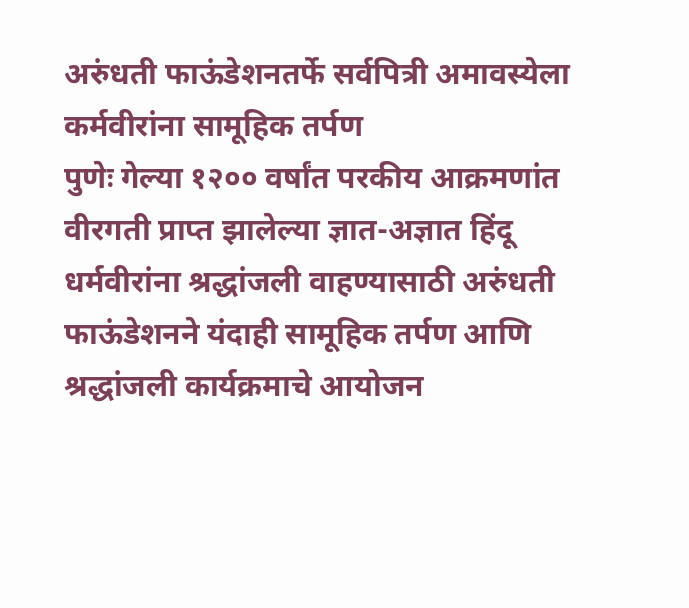अरुंधती फाऊंडेशनतर्फे सर्वपित्री अमावस्येला कर्मवीरांना सामूहिक तर्पण
पुणेः गेल्या १२०० वर्षांत परकीय आक्रमणांत वीरगती प्राप्त झालेल्या ज्ञात-अज्ञात हिंदू धर्मवीरांना श्रद्धांजली वाहण्यासाठी अरुंधती फाऊंडेशनने यंदाही सामूहिक तर्पण आणि श्रद्धांजली कार्यक्रमाचे आयोजन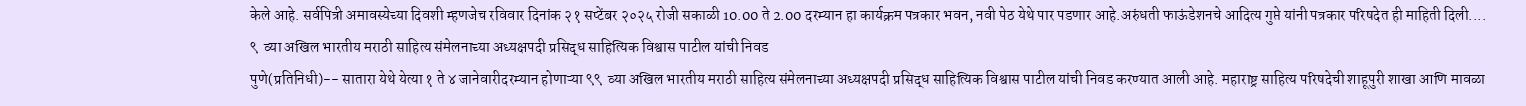केले आहे. सर्वपित्री अमावस्येच्या दिवशी म्हणजेच रविवार दिनांक २१ सप्टेंबर २०२५ रोजी सकाळी 10.00 ते 2.00 दरम्यान हा कार्यक्रम पत्रकार भवन, नवी पेठ येथे पार पडणार आहे.अरुंधती फाऊंडेशनचे आदित्य गुप्ते यांनी पत्रकार परिषदेत ही माहिती दिली....
९  व्या अखिल भारतीय मराठी साहित्य संमेलनाच्या अध्यक्षपदी प्रसिद्ध साहित्यिक विश्वास पाटील यांची निवड
पुणे(प्रतिनिधी)-- सातारा येथे येत्या १ ते ४ जानेवारीदरम्यान होणाऱ्या ९९  व्या अखिल भारतीय मराठी साहित्य संमेलनाच्या अध्यक्षपदी प्रसिद्ध साहित्यिक विश्वास पाटील यांची निवड करण्यात आली आहे. महाराष्ट्र साहित्य परिषदेची शाहूपुरी शाखा आणि मावळा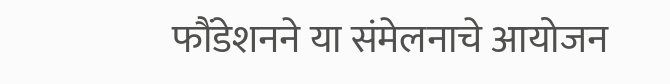फौंडेशनने या संमेलनाचे आयोजन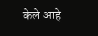केले आहे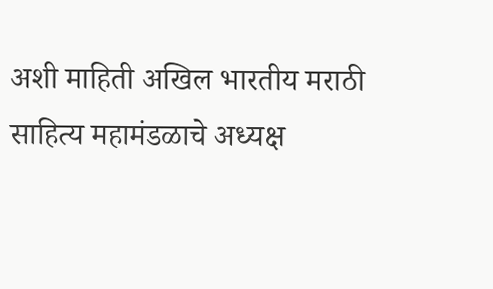अशी माहिती अखिल भारतीय मराठी साहित्य महामंडळाचे अध्यक्ष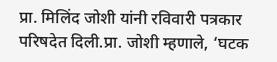प्रा. मिलिंद जोशी यांनी रविवारी पत्रकार परिषदेत दिली.प्रा. जोशी म्हणाले, ‘घटक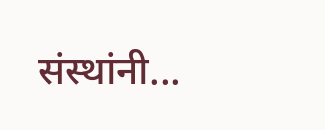संस्थांनी...